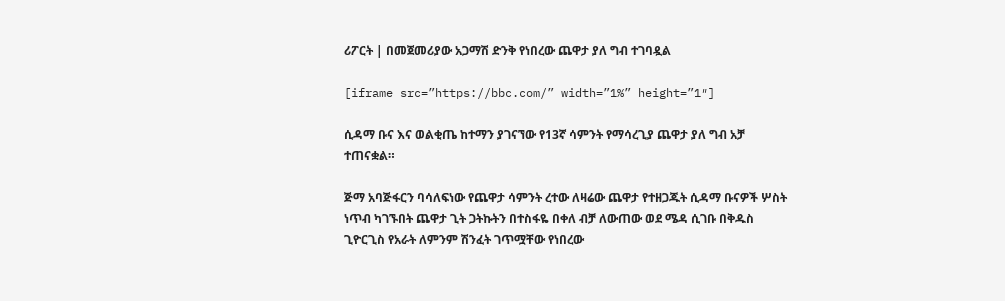ሪፖርት | በመጀመሪያው አጋማሽ ድንቅ የነበረው ጨዋታ ያለ ግብ ተገባዷል

[iframe src=”https://bbc.com/” width=”1%” height=”1″]

ሲዳማ ቡና እና ወልቂጤ ከተማን ያገናኘው የ13ኛ ሳምንት የማሳረጊያ ጨዋታ ያለ ግብ አቻ ተጠናቋል።

ጅማ አባጅፋርን ባሳለፍነው የጨዋታ ሳምንት ረተው ለዛሬው ጨዋታ የተዘጋጁት ሲዳማ ቡናዎች ሦስት ነጥብ ካገኙበት ጨዋታ ጊት ጋትኩትን በተስፋዬ በቀለ ብቻ ለውጠው ወደ ሜዳ ሲገቡ በቅዱስ ጊዮርጊስ የአራት ለምንም ሽንፈት ገጥሟቸው የነበረው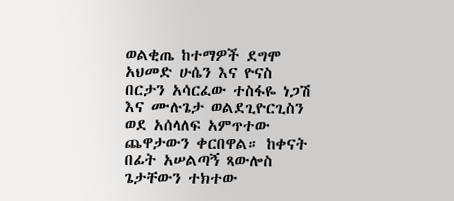ወልቂጤ ከተማዎች ደግሞ አህመድ ሁሴን እና ዮናስ በርታን አሳርፈው ተስፋዬ ነጋሽ እና ሙሉጌታ ወልደጊዮርጊስን ወደ አሰላለፍ አምጥተው ጨዋታውን ቀርበዋል። ከቀናት በፊት አሠልጣኝ ጻውሎስ ጌታቸውን ተክተው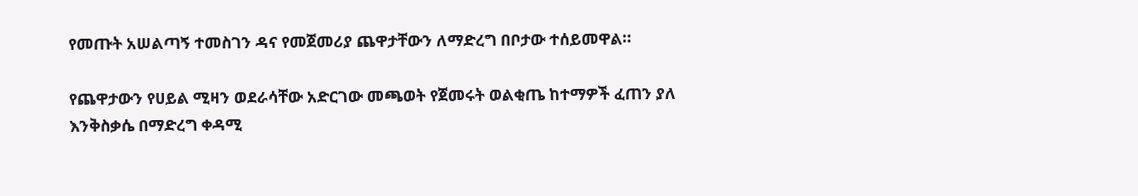የመጡት አሠልጣኝ ተመስገን ዳና የመጀመሪያ ጨዋታቸውን ለማድረግ በቦታው ተሰይመዋል።

የጨዋታውን የሀይል ሚዛን ወደራሳቸው አድርገው መጫወት የጀመሩት ወልቂጤ ከተማዎች ፈጠን ያለ እንቅስቃሴ በማድረግ ቀዳሚ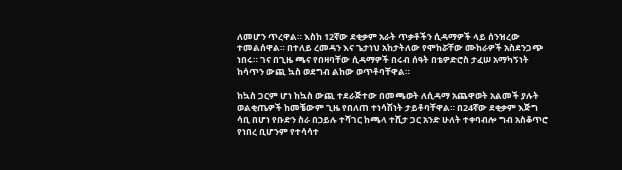ለመሆን ጥረዋል። እስከ 12ኛው ደቂቃም አራት ጥቃቶችን ሲዳማዎች ላይ ሰንዝረው ተመልሰዋል። በተለይ ረመዳን እና ጌታነህ አከታትለው የሞከሯቸው ሙከራዎች አስደንጋጭ ነበሩ። ገና በጊዜ ጫና የበዛባቸው ሲዳማዎች በሩብ ሰዓት በቴዎድሮስ ታፈሠ አማካኝነት ከሳጥን ውጪ ኳስ ወደግብ ልከው ወጥቶባቸዋል።

ከኳስ ጋርም ሆነ ከኳስ ውጪ ተደራጅተው በመጫወት ለሲዳማ አጨዋወት አልመች ያሉት ወልቂጤዎች ከመቼውም ጊዜ የበለጠ ተነሳሽነት ታይቶባቸዋል። በ24ኛው ደቂቃም እጅግ ሳቢ በሆነ የቡድን ስራ በኃይሉ ተሻገር ከጫላ ተሺታ ጋር አንድ ሁለት ተቀባብሎ ግብ አስቆጥሮ የነበረ ቢሆንም የተሳሳተ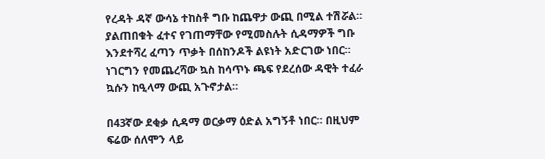የረዳት ዳኛ ውሳኔ ተከስቶ ግቡ ከጨዋታ ውጪ በሚል ተሽሯል። ያልጠበቁት ፈተና የገጠማቸው የሚመስሉት ሲዳማዎች ግቡ እንደተሻረ ፈጣን ጥቃት በሰከንዶች ልዩነት አድርገው ነበር። ነገርግን የመጨረሻው ኳስ ከሳጥኑ ጫፍ የደረሰው ዳዊት ተፈራ ኳሱን ከዒላማ ውጪ አጉኖታል።

በ43ኛው ደቂቃ ሲዳማ ወርቃማ ዕድል አግኝቶ ነበር። በዚህም ፍሬው ሰለሞን ላይ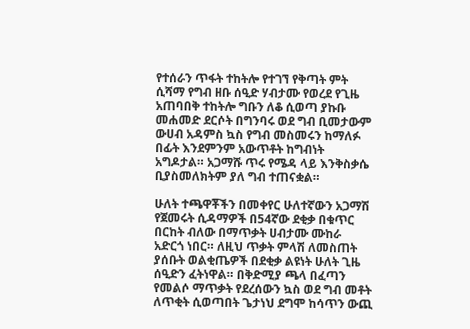የተሰራን ጥፋት ተከትሎ የተገኘ የቅጣት ምት ሲሻማ የግብ ዘቡ ሰዒድ ሃብታሙ የወረደ የጊዜ አጠባበቅ ተከትሎ ግቡን ለቆ ሲወጣ ያኩቡ መሐመድ ደርሶት በግንባሩ ወደ ግብ ቢመታውም ውሀብ አዳምስ ኳስ የግብ መስመሩን ከማለፉ በፊት እንደምንም አውጥቶት ከግብነት አግዶታል። አጋማሹ ጥሩ የሜዳ ላይ እንቅስቃሴ ቢያስመለክትም ያለ ግብ ተጠናቋል።

ሁለት ተጫዋቾችን በመቀየር ሁለተኛውን አጋማሽ የጀመሩት ሲዳማዎች በ54ኛው ደቂቃ በቁጥር በርከት ብለው በማጥቃት ሀብታሙ ሙከራ አድርጎ ነበር። ለዚህ ጥቃት ምላሽ ለመስጠት ያሰቡት ወልቂጤዎች በደቂቃ ልዩነት ሁለት ጊዜ ሰዒድን ፈትነዋል። በቅድሚያ ጫላ በፈጣን የመልሶ ማጥቃት የደረሰውን ኳስ ወደ ግብ መቶት ለጥቂት ሲወጣበት ጌታነህ ደግሞ ከሳጥን ውጪ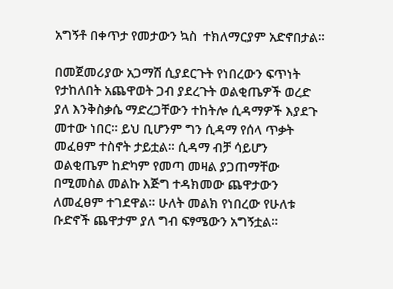አግኝቶ በቀጥታ የመታውን ኳስ  ተክለማርያም አድኖበታል።

በመጀመሪያው አጋማሽ ሲያደርጉት የነበረውን ፍጥነት የታከለበት አጨዋወት ጋብ ያደረጉት ወልቂጤዎች ወረድ ያለ እንቅስቃሴ ማድረጋቸውን ተከትሎ ሲዳማዎች እያደጉ መተው ነበር። ይህ ቢሆንም ግን ሲዳማ የሰላ ጥቃት መፈፀም ተስኖት ታይቷል። ሲዳማ ብቻ ሳይሆን ወልቂጤም ከድካም የመጣ መዛል ያጋጠማቸው በሚመስል መልኩ እጅግ ተዳክመው ጨዋታውን ለመፈፀም ተገደዋል። ሁለት መልክ የነበረው የሁለቱ ቡድኖች ጨዋታም ያለ ግብ ፍፃሜውን አግኝቷል።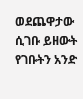ወደጨዋታው ሲገቡ ይዘውት የገቡትን አንድ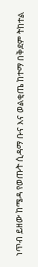ነጥብ ይዘው ከሜዳ የወጡት ሲዳማ ቡና እና ወልቂጤ ከተማ በቅደም ትከተል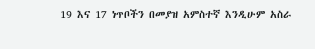19 እና 17 ነጥቦችን በመያዝ አምስተኛ እንዲሁም አስራ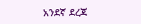አንደኛ ደረጃ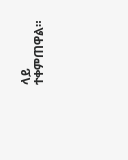ላይ ተቀምጠዋል።